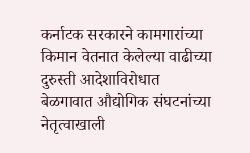कर्नाटक सरकारने कामगारांच्या किमान वेतनात केलेल्या वाढीच्या दुरुस्ती आदेशाविरोधात बेळगावात औद्योगिक संघटनांच्या नेतृत्वाखाली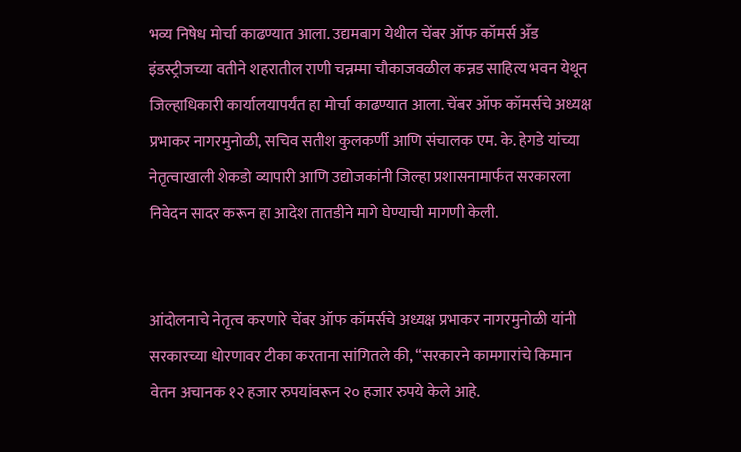भव्य निषेध मोर्चा काढण्यात आला. उद्यमबाग येथील चेंबर ऑफ कॉमर्स अँड इंडस्ट्रीजच्या वतीने शहरातील राणी चन्नम्मा चौकाजवळील कन्नड साहित्य भवन येथून जिल्हाधिकारी कार्यालयापर्यंत हा मोर्चा काढण्यात आला. चेंबर ऑफ कॉमर्सचे अध्यक्ष प्रभाकर नागरमुनोळी, सचिव सतीश कुलकर्णी आणि संचालक एम. के. हेगडे यांच्या नेतृत्वाखाली शेकडो व्यापारी आणि उद्योजकांनी जिल्हा प्रशासनामार्फत सरकारला निवेदन सादर करून हा आदेश तातडीने मागे घेण्याची मागणी केली.


आंदोलनाचे नेतृत्व करणारे चेंबर ऑफ कॉमर्सचे अध्यक्ष प्रभाकर नागरमुनोळी यांनी सरकारच्या धोरणावर टीका करताना सांगितले की, “सरकारने कामगारांचे किमान वेतन अचानक १२ हजार रुपयांवरून २० हजार रुपये केले आहे.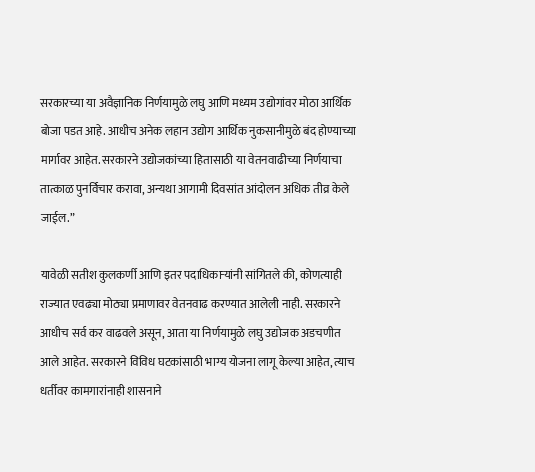सरकारच्या या अवैज्ञानिक निर्णयामुळे लघु आणि मध्यम उद्योगांवर मोठा आर्थिक बोजा पडत आहे. आधीच अनेक लहान उद्योग आर्थिक नुकसानीमुळे बंद होण्याच्या मार्गावर आहेत. सरकारने उद्योजकांच्या हितासाठी या वेतनवाढीच्या निर्णयाचा तात्काळ पुनर्विचार करावा, अन्यथा आगामी दिवसांत आंदोलन अधिक तीव्र केले जाईल.”

यावेळी सतीश कुलकर्णी आणि इतर पदाधिकाऱ्यांनी सांगितले की, कोणत्याही राज्यात एवढ्या मोठ्या प्रमाणावर वेतनवाढ करण्यात आलेली नाही. सरकारने आधीच सर्व कर वाढवले असून, आता या निर्णयामुळे लघु उद्योजक अडचणीत आले आहेत. सरकारने विविध घटकांसाठी भाग्य योजना लागू केल्या आहेत, त्याच धर्तीवर कामगारांनाही शासनाने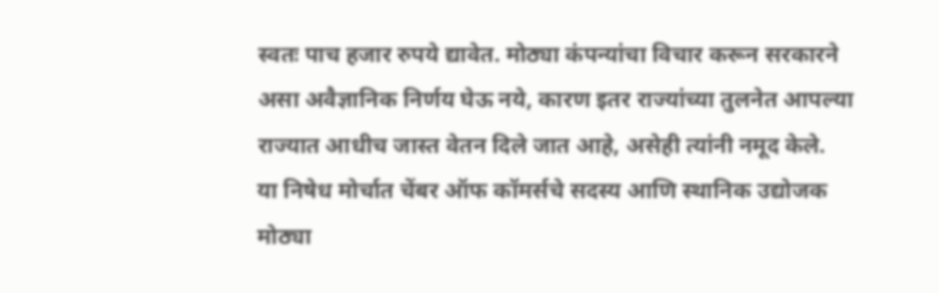स्वतः पाच हजार रुपये द्यावेत. मोठ्या कंपन्यांचा विचार करून सरकारने असा अवैज्ञानिक निर्णय घेऊ नये, कारण इतर राज्यांच्या तुलनेत आपल्या राज्यात आधीच जास्त वेतन दिले जात आहे, असेही त्यांनी नमूद केले.
या निषेध मोर्चात चेंबर ऑफ कॉमर्सचे सदस्य आणि स्थानिक उद्योजक मोठ्या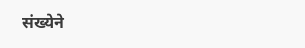संख्येने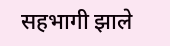सहभागी झाले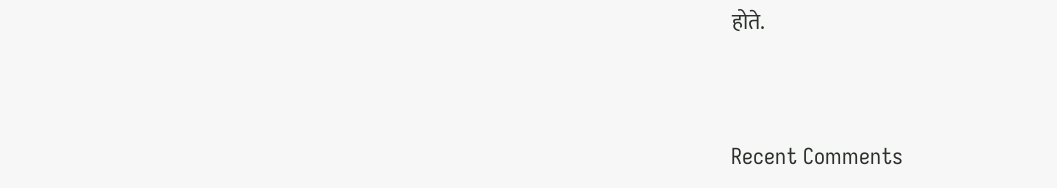होते.


Recent Comments